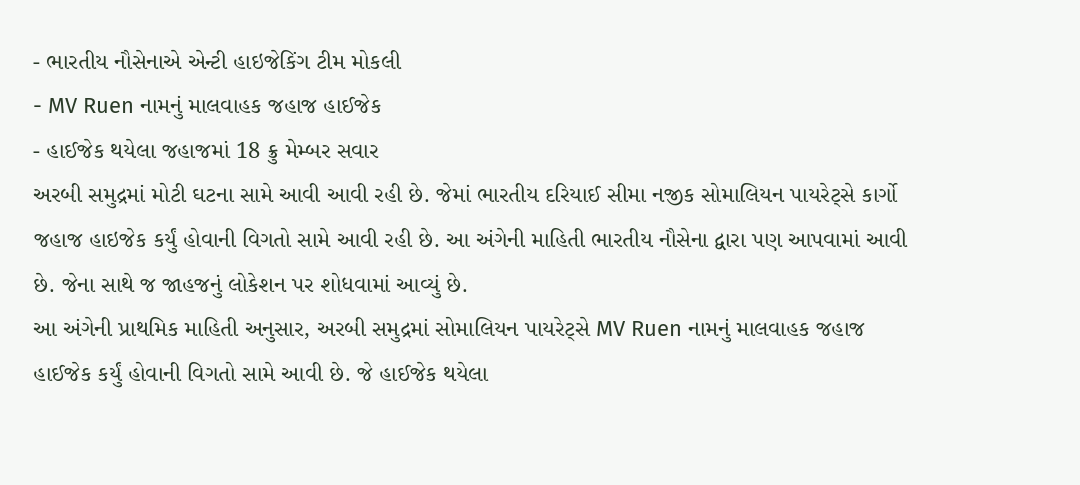- ભારતીય નૌસેનાએ એન્ટી હાઇજેકિંગ ટીમ મોકલી
- MV Ruen નામનું માલવાહક જહાજ હાઈજેક
- હાઈજેક થયેલા જહાજમાં 18 ક્રુ મેમ્બર સવાર
અરબી સમુદ્રમાં મોટી ઘટના સામે આવી આવી રહી છે. જેમાં ભારતીય દરિયાઈ સીમા નજીક સોમાલિયન પાયરેટ્સે કાર્ગો જહાજ હાઇજેક કર્યું હોવાની વિગતો સામે આવી રહી છે. આ અંગેની માહિતી ભારતીય નૌસેના દ્વારા પણ આપવામાં આવી છે. જેના સાથે જ જાહજનું લોકેશન પર શોધવામાં આવ્યું છે.
આ અંગેની પ્રાથમિક માહિતી અનુસાર, અરબી સમુદ્રમાં સોમાલિયન પાયરેટ્સે MV Ruen નામનું માલવાહક જહાજ હાઈજેક કર્યું હોવાની વિગતો સામે આવી છે. જે હાઈજેક થયેલા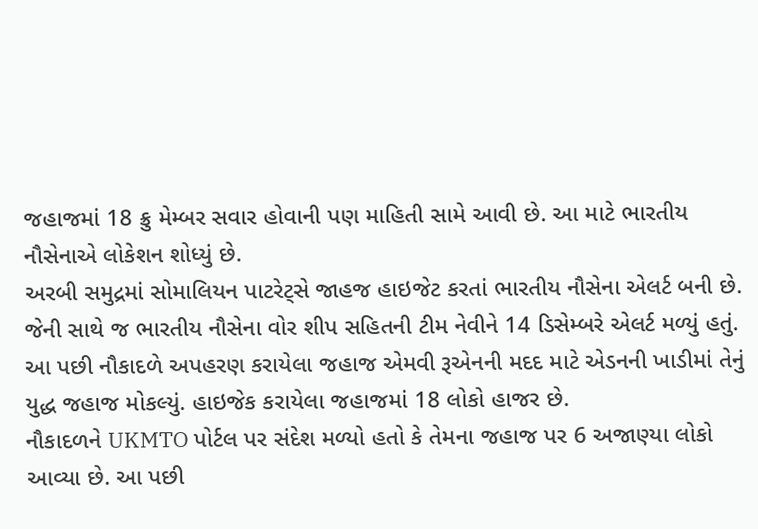જહાજમાં 18 ક્રુ મેમ્બર સવાર હોવાની પણ માહિતી સામે આવી છે. આ માટે ભારતીય નૌસેનાએ લોકેશન શોધ્યું છે.
અરબી સમુદ્રમાં સોમાલિયન પાટરેટ્સે જાહજ હાઇજેટ કરતાં ભારતીય નૌસેના એલર્ટ બની છે. જેની સાથે જ ભારતીય નૌસેના વોર શીપ સહિતની ટીમ નેવીને 14 ડિસેમ્બરે એલર્ટ મળ્યું હતું. આ પછી નૌકાદળે અપહરણ કરાયેલા જહાજ એમવી રૂએનની મદદ માટે એડનની ખાડીમાં તેનું યુદ્ધ જહાજ મોકલ્યું. હાઇજેક કરાયેલા જહાજમાં 18 લોકો હાજર છે.
નૌકાદળને UKMTO પોર્ટલ પર સંદેશ મળ્યો હતો કે તેમના જહાજ પર 6 અજાણ્યા લોકો આવ્યા છે. આ પછી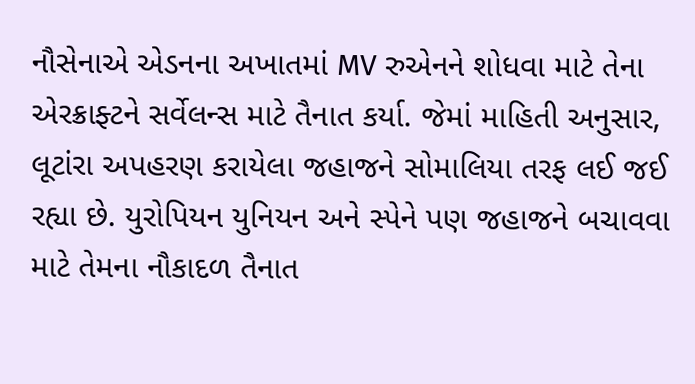નૌસેનાએ એડનના અખાતમાં MV રુએનને શોધવા માટે તેના એરક્રાફ્ટને સર્વેલન્સ માટે તૈનાત કર્યા. જેમાં માહિતી અનુસાર, લૂટાંરા અપહરણ કરાયેલા જહાજને સોમાલિયા તરફ લઈ જઈ રહ્યા છે. યુરોપિયન યુનિયન અને સ્પેને પણ જહાજને બચાવવા માટે તેમના નૌકાદળ તૈનાત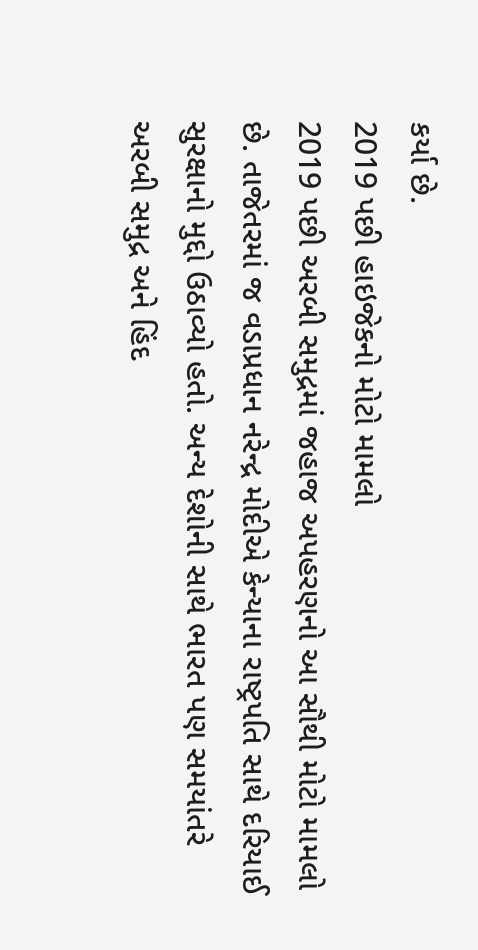કર્યા છે.
2019 પછી હાઇજેકનો મોટો મામલો
2019 પછી અરબી સમુદ્રમાં જહાજ અપહરણનો આ સૌથી મોટો મામલો છે. તાજેતરમાં જ વડાપ્રધાન નરેન્દ્ર મોદીએ કેન્યાના રાષ્ટ્રપતિ સાથે દરિયાઈ સુરક્ષાનો મુદ્દો ઉઠાવ્યો હતો. અન્ય દેશોની સાથે ભારત પણ સમયાંતરે અરબી સમુદ્ર અને હિંદ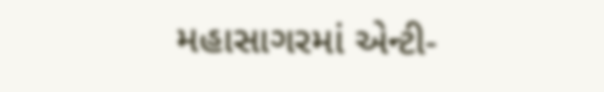મહાસાગરમાં એન્ટી-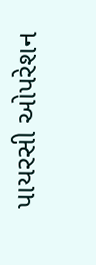પાયરસી ઓપરેશન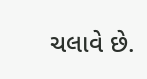ચલાવે છે.